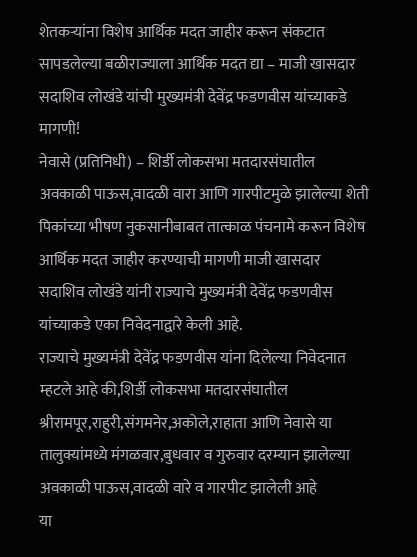शेतकऱ्यांना विशेष आर्थिक मदत जाहीर करून संकटात सापडलेल्या बळीराज्याला आर्थिक मदत द्या – माजी खासदार सदाशिव लोखंडे यांची मुख्यमंत्री देवेंद्र फडणवीस यांच्याकडे मागणी!
नेवासे (प्रतिनिधी) – शिर्डी लोकसभा मतदारसंघातील अवकाळी पाऊस,वादळी वारा आणि गारपीटमुळे झालेल्या शेती पिकांच्या भीषण नुकसानीबाबत तात्काळ पंचनामे करून विशेष आर्थिक मदत जाहीर करण्याची मागणी माजी खासदार सदाशिव लोखंडे यांनी राज्याचे मुख्यमंत्री देवेंद्र फडणवीस यांच्याकडे एका निवेदनाद्वारे केली आहे.
राज्याचे मुख्यमंत्री देवेंद्र फडणवीस यांना दिलेल्या निवेदनात म्हटले आहे की,शिर्डी लोकसभा मतदारसंघातील श्रीरामपूर,राहुरी,संगमनेर,अकोले,राहाता आणि नेवासे या तालुक्यांमध्ये मंगळवार,बुधवार व गुरुवार दरम्यान झालेल्या अवकाळी पाऊस,वादळी वारे व गारपीट झालेली आहे
या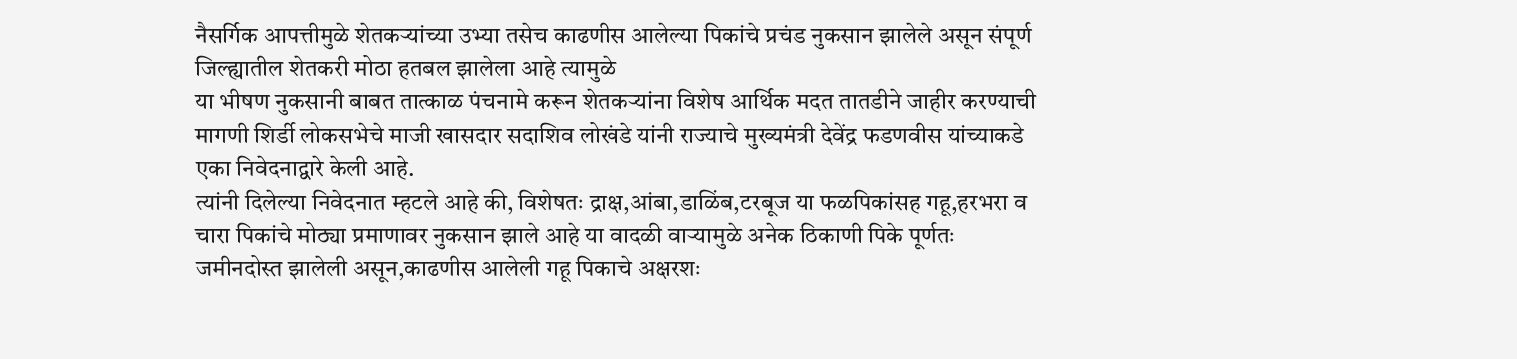नैसर्गिक आपत्तीमुळे शेतकऱ्यांच्या उभ्या तसेच काढणीस आलेल्या पिकांचे प्रचंड नुकसान झालेले असून संपूर्ण जिल्ह्यातील शेतकरी मोठा हतबल झालेला आहे त्यामुळे
या भीषण नुकसानी बाबत तात्काळ पंचनामे करून शेतकऱ्यांना विशेष आर्थिक मदत तातडीने जाहीर करण्याची मागणी शिर्डी लोकसभेचे माजी खासदार सदाशिव लोखंडे यांनी राज्याचे मुख्यमंत्री देवेंद्र फडणवीस यांच्याकडे एका निवेदनाद्वारे केली आहे.
त्यांनी दिलेल्या निवेदनात म्हटले आहे की, विशेषतः द्राक्ष,आंबा,डाळिंब,टरबूज या फळपिकांसह गहू,हरभरा व चारा पिकांचे मोठ्या प्रमाणावर नुकसान झाले आहे या वादळी वाऱ्यामुळे अनेक ठिकाणी पिके पूर्णतः जमीनदोस्त झालेली असून,काढणीस आलेली गहू पिकाचे अक्षरशः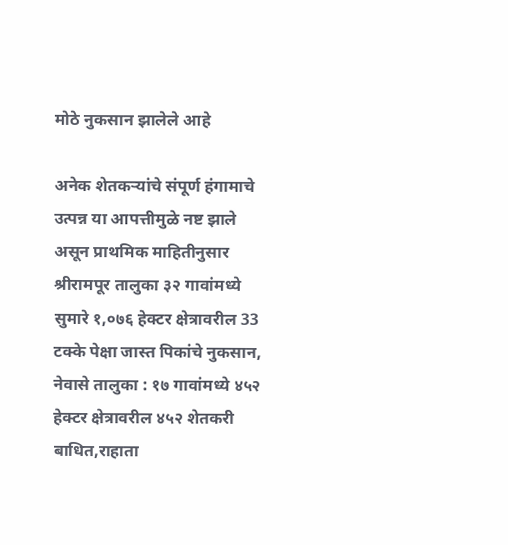मोठे नुकसान झालेले आहे

अनेक शेतकऱ्यांचे संपूर्ण हंगामाचे उत्पन्न या आपत्तीमुळे नष्ट झाले असून प्राथमिक माहितीनुसार श्रीरामपूर तालुका ३२ गावांमध्ये सुमारे १,०७६ हेक्टर क्षेत्रावरील 33 टक्के पेक्षा जास्त पिकांचे नुकसान, नेवासे तालुका : १७ गावांमध्ये ४५२ हेक्टर क्षेत्रावरील ४५२ शेतकरी बाधित,राहाता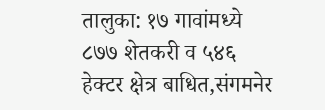तालुका: १७ गावांमध्ये ८७७ शेतकरी व ५४६ हेक्टर क्षेत्र बाधित,संगमनेर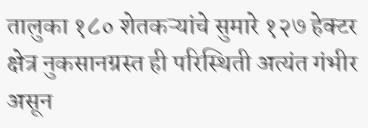तालुका १८० शेतकऱ्यांचे सुमारे १२७ हेक्टर क्षेत्र नुकसानग्रस्त ही परिस्थिती अत्यंत गंभीर असून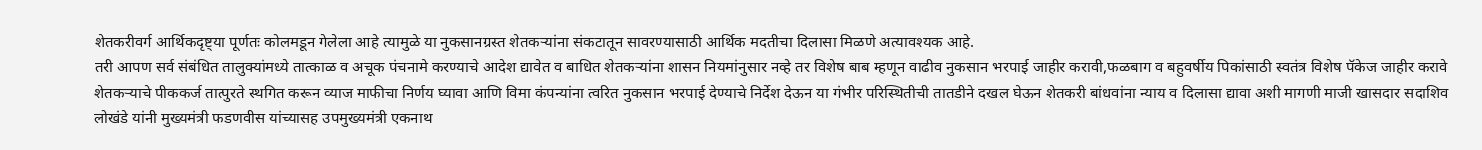शेतकरीवर्ग आर्थिकदृष्ट्या पूर्णतः कोलमडून गेलेला आहे त्यामुळे या नुकसानग्रस्त शेतकऱ्यांना संकटातून सावरण्यासाठी आर्थिक मदतीचा दिलासा मिळणे अत्यावश्यक आहे.
तरी आपण सर्व संबंधित तालुक्यांमध्ये तात्काळ व अचूक पंचनामे करण्याचे आदेश द्यावेत व बाधित शेतकऱ्यांना शासन नियमांनुसार नव्हे तर विशेष बाब म्हणून वाढीव नुकसान भरपाई जाहीर करावी,फळबाग व बहुवर्षीय पिकांसाठी स्वतंत्र विशेष पॅकेज जाहीर करावे शेतकऱ्याचे पीककर्ज तात्पुरते स्थगित करून व्याज माफीचा निर्णय घ्यावा आणि विमा कंपन्यांना त्वरित नुकसान भरपाई देण्याचे निर्देश देऊन या गंभीर परिस्थितीची तातडीने दखल घेऊन शेतकरी बांधवांना न्याय व दिलासा द्यावा अशी मागणी माजी खासदार सदाशिव लोखंडे यांनी मुख्यमंत्री फडणवीस यांच्यासह उपमुख्यमंत्री एकनाथ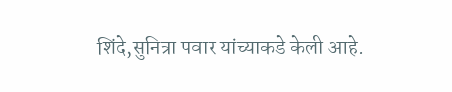शिंदे,सुनित्रा पवार यांच्याकडे केली आहे.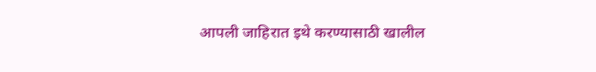आपली जाहिरात इथे करण्यासाठी खालील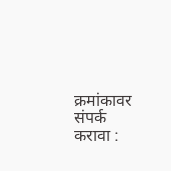क्रमांकावर संपर्क करावा :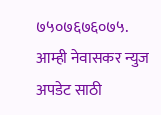७५०७६७६०७५.
आम्ही नेवासकर न्युज अपडेट साठी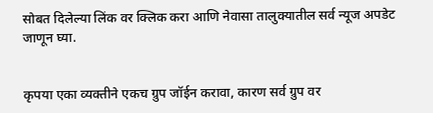सोबत दिलेल्या लिंक वर क्लिक करा आणि नेवासा तालुक्यातील सर्व न्यूज अपडेट जाणून घ्या.


कृपया एका व्यक्तीने एकच ग्रुप जॉईन करावा, कारण सर्व ग्रुप वर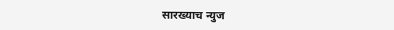सारख्याच न्युज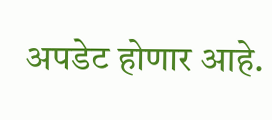अपडेट होणार आहे.